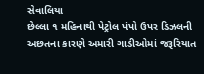સેવાલિયા
છેલ્લા ૧ મહિનાથી પેટ્રોલ પંપો ઉપર ડિઝલની અછતના કારણે અમારી ગાડીઓમાં જરૂરિયાત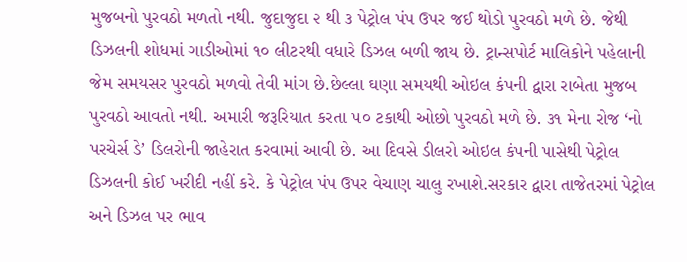મુજબનો પુરવઠો મળતો નથી. જુદાજુદા ૨ થી ૩ પેટ્રોલ પંપ ઉપર જઈ થોડો પુરવઠો મળે છે. જેથી ડિઝલની શોધમાં ગાડીઓમાં ૧૦ લીટરથી વધારે ડિઝલ બળી જાય છે. ટ્રાન્સપોર્ટ માલિકોને પહેલાની જેમ સમયસર પુરવઠો મળવો તેવી માંગ છે.છેલ્લા ઘણા સમયથી ઓઇલ કંપની દ્વારા રાબેતા મુજબ પુરવઠો આવતો નથી. અમારી જરૂરિયાત કરતા ૫૦ ટકાથી ઓછો પુરવઠો મળે છે. ૩૧ મેના રોજ ‘નો પરચેર્સ ડે’ ડિલરોની જાહેરાત કરવામાં આવી છે. આ દિવસે ડીલરો ઓઇલ કંપની પાસેથી પેટ્રોલ ડિઝલની કોઈ ખરીદી નહીં કરે. કે પેટ્રોલ પંપ ઉપર વેચાણ ચાલુ રખાશે.સરકાર દ્વારા તાજેતરમાં પેટ્રોલ અને ડિઝલ પર ભાવ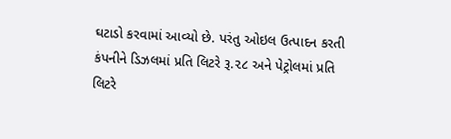ઘટાડો કરવામાં આવ્યો છે. પરંતુ ઓઇલ ઉત્પાદન કરતી કંપનીને ડિઝલમાં પ્રતિ લિટરે રૂ.૨૮ અને પેટ્રોલમાં પ્રતિ લિટરે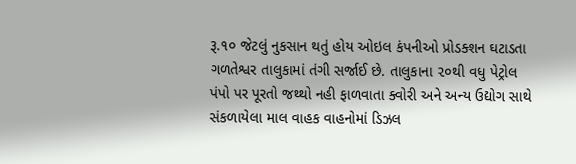રૂ.૧૦ જેટલું નુકસાન થતું હોય ઓઇલ કંપનીઓ પ્રોડક્શન ઘટાડતા ગળતેશ્વર તાલુકામાં તંગી સર્જાઈ છે. તાલુકાના ૨૦થી વધુ પેટ્રોલ પંપો પર પૂરતો જથ્થો નહી ફાળવાતા ક્વોરી અને અન્ય ઉદ્યોગ સાથે સંકળાયેલા માલ વાહક વાહનોમાં ડિઝલ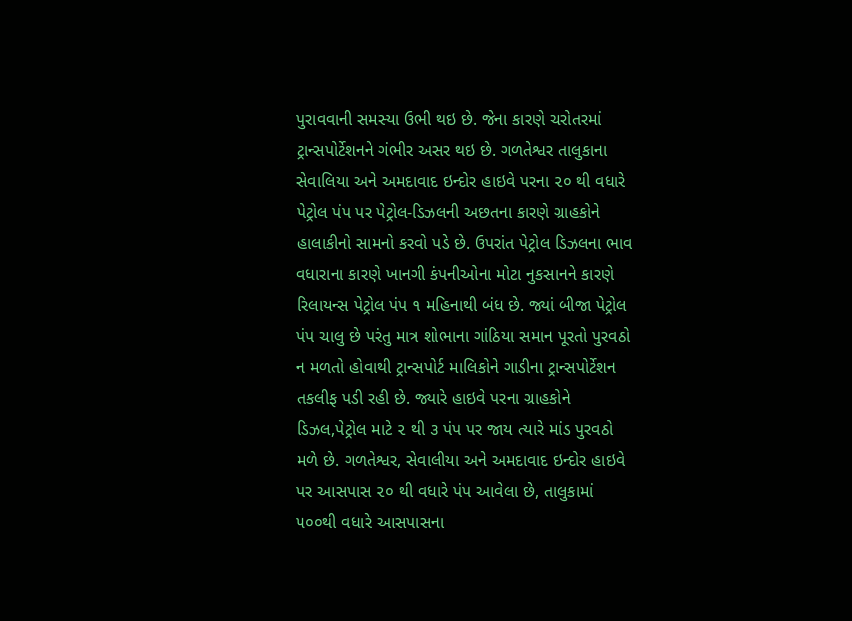પુરાવવાની સમસ્યા ઉભી થઇ છે. જેના કારણે ચરોતરમાં ટ્રાન્સપોર્ટેશનને ગંભીર અસર થઇ છે. ગળતેશ્વર તાલુકાના સેવાલિયા અને અમદાવાદ ઇન્દોર હાઇવે પરના ૨૦ થી વધારે પેટ્રોલ પંપ પર પેટ્રોલ-ડિઝલની અછતના કારણે ગ્રાહકોને હાલાકીનો સામનો કરવો પડે છે. ઉપરાંત પેટ્રોલ ડિઝલના ભાવ વધારાના કારણે ખાનગી કંપનીઓના મોટા નુકસાનને કારણે રિલાયન્સ પેટ્રોલ પંપ ૧ મહિનાથી બંધ છે. જ્યાં બીજા પેટ્રોલ પંપ ચાલુ છે પરંતુ માત્ર શોભાના ગાંઠિયા સમાન પૂરતો પુરવઠો ન મળતો હોવાથી ટ્રાન્સપોર્ટ માલિકોને ગાડીના ટ્રાન્સપોર્ટેશન તકલીફ પડી રહી છે. જ્યારે હાઇવે પરના ગ્રાહકોને ડિઝલ,પેટ્રોલ માટે ૨ થી ૩ પંપ પર જાય ત્યારે માંડ પુરવઠો મળે છે. ગળતેશ્વર, સેવાલીયા અને અમદાવાદ ઇન્દોર હાઇવે પર આસપાસ ૨૦ થી વધારે પંપ આવેલા છે, તાલુકામાં ૫૦૦થી વધારે આસપાસના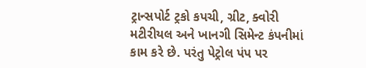ટ્રાન્સપોર્ટ ટ્રકો કપચી, ગ્રીટ, ક્વોરી મટીરીયલ અને ખાનગી સિમેન્ટ કંપનીમાં કામ કરે છે. પરંતુ પેટ્રોલ પંપ પર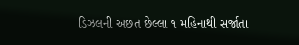ડિઝલની અછત છેલ્લા ૧ મહિનાથી સર્જાતા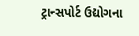ટ્રાન્સપોર્ટ ઉદ્યોગના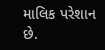માલિક પરેશાન છે.